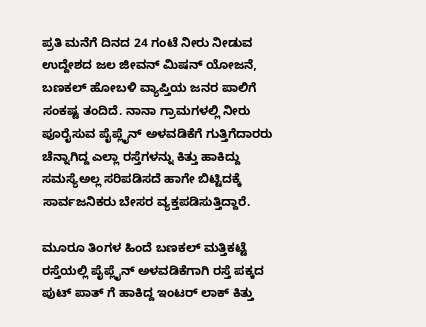ಪ್ರತಿ ಮನೆಗೆ ದಿನದ 24 ಗಂಟೆ ನೀರು ನೀಡುವ ಉದ್ದೇಶದ ಜಲ ಜೀವನ್ ಮಿಷನ್ ಯೋಜನೆ, ಬಣಕಲ್ ಹೋಬಳಿ ವ್ಯಾಪ್ತಿಯ ಜನರ ಪಾಲಿಗೆ ಸಂಕಷ್ಟ ತಂದಿದೆ. ನಾನಾ ಗ್ರಾಮಗಳಲ್ಲಿ ನೀರು ಪೂರೈಸುವ ಪೈಪ್ಲೈನ್ ಅಳವಡಿಕೆಗೆ ಗುತ್ತಿಗೆದಾರರು ಚೆನ್ನಾಗಿದ್ದ ಎಲ್ಲಾ ರಸ್ತೆಗಳನ್ನು ಕಿತ್ತು ಹಾಕಿದ್ದು ಸಮಸ್ಯೆಅಲ್ಲ ಸರಿಪಡಿಸದೆ ಹಾಗೇ ಬಿಟ್ಟಿದಕ್ಕೆ ಸಾರ್ವಜನಿಕರು ಬೇಸರ ವ್ಯಕ್ತಪಡಿಸುತ್ತಿದ್ದಾರೆ.

ಮೂರೂ ತಿಂಗಳ ಹಿಂದೆ ಬಣಕಲ್ ಮತ್ತಿಕಟ್ಟೆ ರಸ್ತೆಯಲ್ಲಿ ಪೈಪ್ಲೈನ್ ಅಳವಡಿಕೆಗಾಗಿ ರಸ್ತೆ ಪಕ್ಕದ ಪುಟ್ ಪಾತ್ ಗೆ ಹಾಕಿದ್ದ ಇಂಟರ್ ಲಾಕ್ ಕಿತ್ತು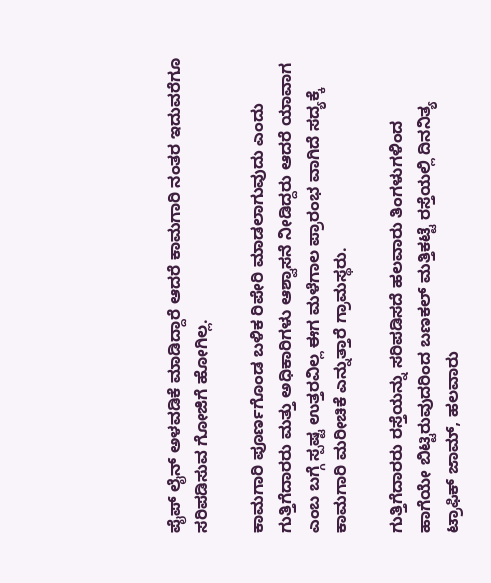ಪೈಪ್ ಲೈನ್ ಅಳವಡಿಕೆ ಮಾಡಿದ್ದಾರೆ ಆದರೆ ಕಾಮಗಾರಿ ನಂತರ ಇದುವರೆಗೂ ಸರಿಪಡಿಸುವ ಗೋಜಿಗೆ ಹೋಗಿಲ್ಲ.

ಕಾಮಗಾರಿ ಪೂರ್ಣಗೊಂಡ ಬಳಿಕ ರಿಪೇರಿ ಮಾಡಲಾಗುವುದು ಎಂದು ಗುತ್ತಿಗೆದಾರರು ಮತ್ತು ಅಧಿಕಾರಿಗಳು ಆಶ್ವಾಸನೆ ನೀಡಿದ್ದರು ಆದರೆ ಯಾವಾಗ ಎಂಬ ಬಗ್ಗೆ ಸ್ಪಷ್ಟ ಉತ್ತರವಿಲ್ಲ ಈಗ ಮಳೆಗಾಲ ಪ್ರಾರಂಭ ವಾಗಿದೆ ಸದ್ಯಕ್ಕೆ ಕಾಮಗಾರಿ ಮರೀಚಿಕೆ ಎನ್ನುತ್ತಾರೆ ಗ್ರಾಮಸ್ಥರು.

ಗುತ್ತಿಗೆದಾರರು ರಸ್ತೆಯನ್ನು ಸರಿಪಡಿಸದೆ ಹಲವಾರು ತಿಂಗಳುಗಳಿಂದ ಹಾಗೆಯೇ ಬಿಟ್ಟಿರುವುದರಿಂದ ಬಣಕಲ್ ಮತ್ತಿಕಟ್ಟೆ ರಸ್ತೆಯಲ್ಲಿ ದಿನನಿತ್ಯ ಟ್ರಾಫಿಕ್ ಜಾಮ್, ಹಲವಾರು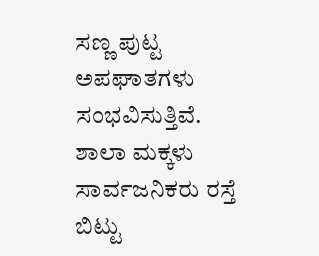ಸಣ್ಣ ಪುಟ್ಟ ಅಪಘಾತಗಳು ಸಂಭವಿಸುತ್ತಿವೆ. ಶಾಲಾ ಮಕ್ಕಳು ಸಾರ್ವಜನಿಕರು ರಸ್ತೆ ಬಿಟ್ಟು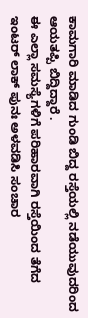ಕಾಮಗಾರಿ ಮಾಡಿದ ಗುಂಡಿ ಬಿದ್ದ ರಸ್ತೆಯಲ್ಲಿ ನಡೆಯುವುದರಿಂದ ಆಯತಪ್ಪಿ ಬಿದ್ದಿದ್ದಾರೆ .
ಈ ಎಲ್ಲಾ ಸಮಸ್ಯೆಗಳಿಗೆ ಪರಿಹಾರವಾಗಿ ರಸ್ತೆಯಿಂದ ತೆಗೆದ ಇಂಟರ್ ಲಾಕ್ ಪುನಃ ಅಳವಡಿಸಿ ಸಂಚಾರ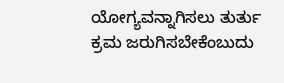ಯೋಗ್ಯವನ್ನಾಗಿಸಲು ತುರ್ತು ಕ್ರಮ ಜರುಗಿಸಬೇಕೆಂಬುದು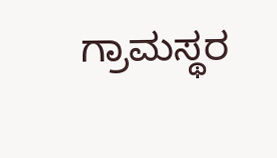ಗ್ರಾಮಸ್ಥರ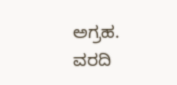ಅಗ್ರಹ.
ವರದಿ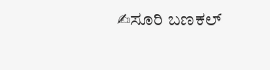✍ಸೂರಿ ಬಣಕಲ್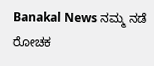Banakal News ನಮ್ಮ ನಡೆ ರೋಚಕ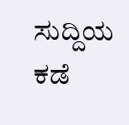ಸುದ್ದಿಯ ಕಡೆ